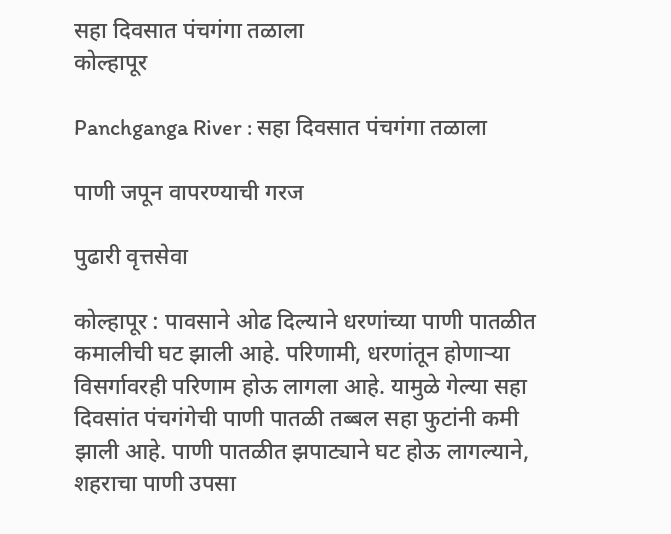सहा दिवसात पंचगंगा तळाला
कोल्हापूर

Panchganga River : सहा दिवसात पंचगंगा तळाला

पाणी जपून वापरण्याची गरज

पुढारी वृत्तसेवा

कोल्हापूर : पावसाने ओढ दिल्याने धरणांच्या पाणी पातळीत कमालीची घट झाली आहे. परिणामी, धरणांतून होणाऱ्या विसर्गावरही परिणाम होऊ लागला आहे. यामुळे गेल्या सहा दिवसांत पंचगंगेची पाणी पातळी तब्बल सहा फुटांनी कमी झाली आहे. पाणी पातळीत झपाट्याने घट होऊ लागल्याने, शहराचा पाणी उपसा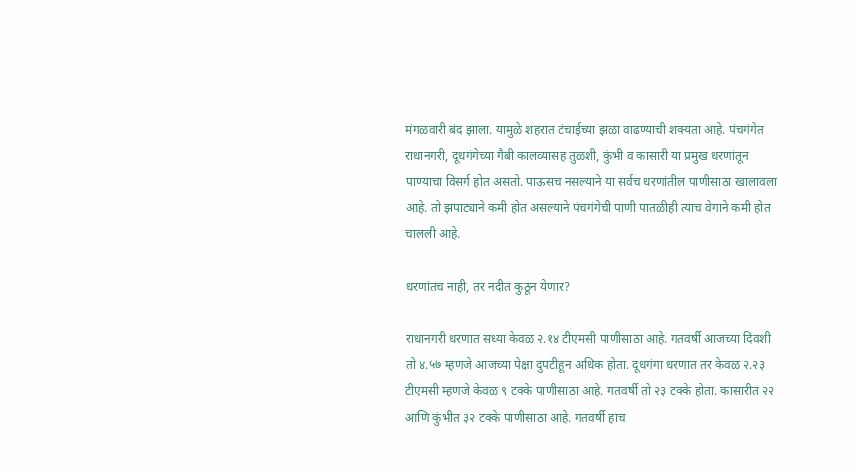मंगळवारी बंद झाला. यामुळे शहरात टंचाईच्या झळा वाढण्याची शक्यता आहे. पंचगंगेत राधानगरी, दूधगंगेच्या गैबी कालव्यासह तुळशी, कुंभी व कासारी या प्रमुख धरणांतून पाण्याचा विसर्ग होत असतो. पाऊसच नसल्याने या सर्वच धरणांतील पाणीसाठा खालावला आहे. तो झपाट्याने कमी होत असल्याने पंचगंगेची पाणी पातळीही त्याच वेगाने कमी होत चालली आहे.

धरणांतच नाही, तर नदीत कुठून येणार?

राधानगरी धरणात सध्या केवळ २.१४ टीएमसी पाणीसाठा आहे. गतवर्षी आजच्या दिवशी तो ४.५७ म्हणजे आजच्या पेक्षा दुपटीहून अधिक होता. दूधगंगा धरणात तर केवळ २.२३ टीएमसी म्हणजे केवळ ९ टक्के पाणीसाठा आहे. गतवर्षी तो २३ टक्के होता. कासारीत २२ आणि कुंभीत ३२ टक्के पाणीसाठा आहे. गतवर्षी हाच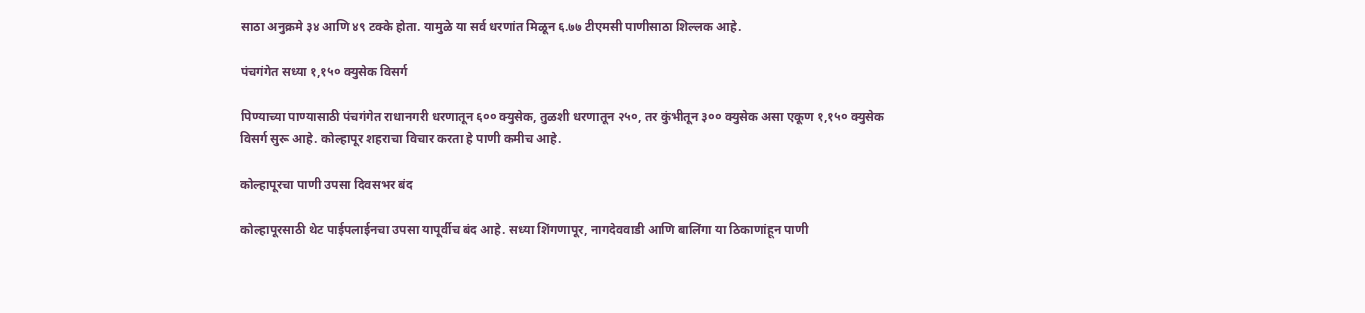साठा अनुक्रमे ३४ आणि ४९ टक्के होता. यामुळे या सर्व धरणांत मिळून ६.७७ टीएमसी पाणीसाठा शिल्लक आहे.

पंचगंगेत सध्या १,१५० क्युसेक विसर्ग

पिण्याच्या पाण्यासाठी पंचगंगेत राधानगरी धरणातून ६०० क्युसेक, तुळशी धरणातून २५०, तर कुंभीतून ३०० क्युसेक असा एकूण १,१५० क्युसेक विसर्ग सुरू आहे. कोल्हापूर शहराचा विचार करता हे पाणी कमीच आहे.

कोल्हापूरचा पाणी उपसा दिवसभर बंद

कोल्हापूरसाठी थेट पाईपलाईनचा उपसा यापूर्वीच बंद आहे. सध्या शिंगणापूर, नागदेववाडी आणि बालिंगा या ठिकाणांहून पाणी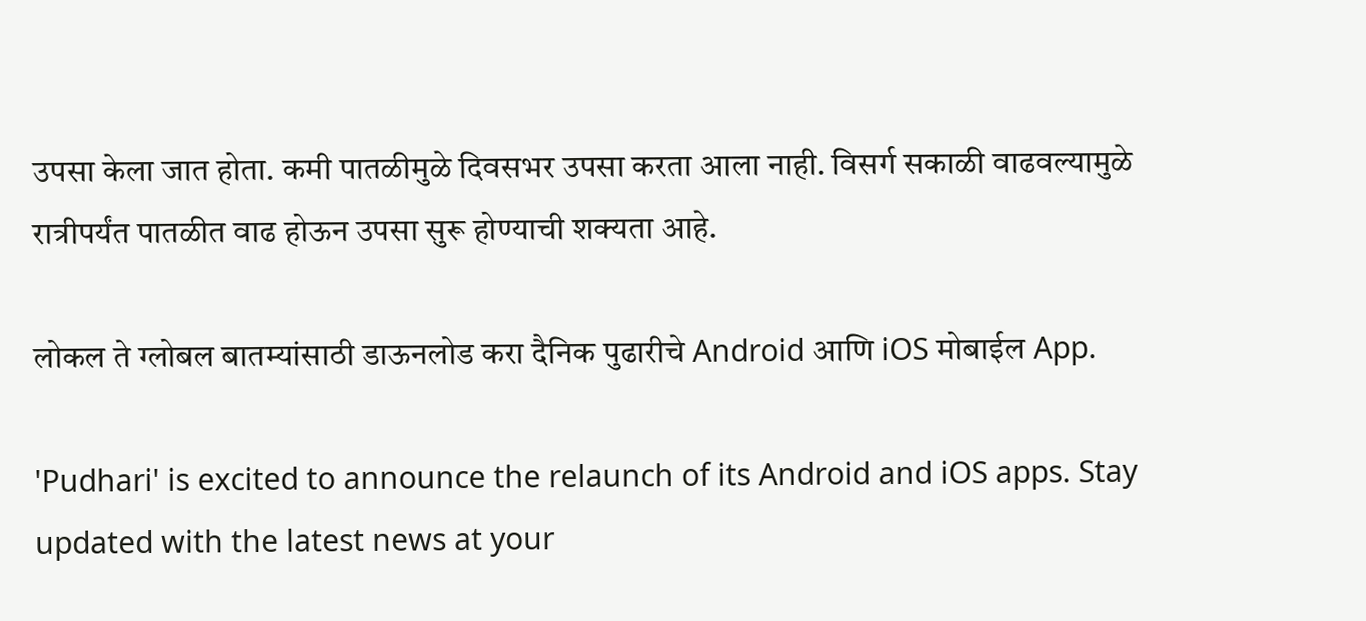उपसा केला जात होता. कमी पातळीमुळे दिवसभर उपसा करता आला नाही. विसर्ग सकाळी वाढवल्या‍मुळे रात्रीपर्यंत पातळीत वाढ होऊन उपसा सुरू होण्याची शक्‍यता आहे.

लोकल ते ग्लोबल बातम्यांसाठी डाऊनलोड करा दैनिक पुढारीचे Android आणि iOS मोबाईल App.

'Pudhari' is excited to announce the relaunch of its Android and iOS apps. Stay updated with the latest news at your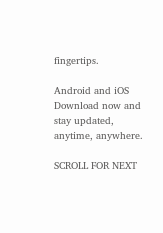fingertips.

Android and iOS Download now and stay updated, anytime, anywhere.

SCROLL FOR NEXT